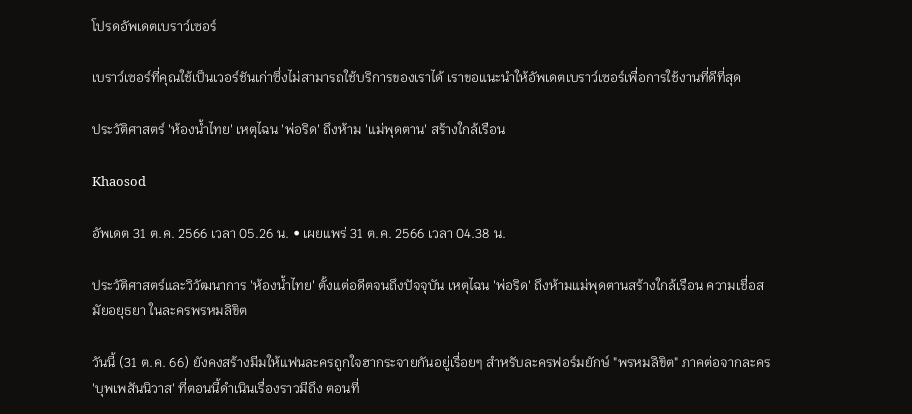โปรดอัพเดตเบราว์เซอร์

เบราว์เซอร์ที่คุณใช้เป็นเวอร์ชันเก่าซึ่งไม่สามารถใช้บริการของเราได้ เราขอแนะนำให้อัพเดตเบราว์เซอร์เพื่อการใช้งานที่ดีที่สุด

ประวัติศาสตร์ 'ห้องน้ำไทย' เหตุไฉน 'พ่อริด' ถึงห้าม 'แม่พุดตาน' สร้างใกล้เรือน

Khaosod

อัพเดต 31 ต.ค. 2566 เวลา 05.26 น. • เผยแพร่ 31 ต.ค. 2566 เวลา 04.38 น.

ประวัติศาสตร์และวิวัฒนาการ 'ห้องน้ำไทย' ตั้งแต่อดีตจนถึงปัจจุบัน เหตุไฉน 'พ่อริด' ถึงห้ามแม่พุดตานสร้างใกล้เรือน ความเชื่อสมัยอยุธยา ในละครพรหมลิขิต

วันนี้ (31 ต.ค. 66) ยังคงสร้างมีมให้แฟนละครถูกใจฮากระจายกันอยู่เรื่อยๆ สำหรับละครฟอร์มยักษ์ "พรหมลิขิต" ภาคต่อจากละคร 'บุพเพสันนิวาส' ที่ตอนนี้ดำเนินเรื่องราวมีถึง ตอนที่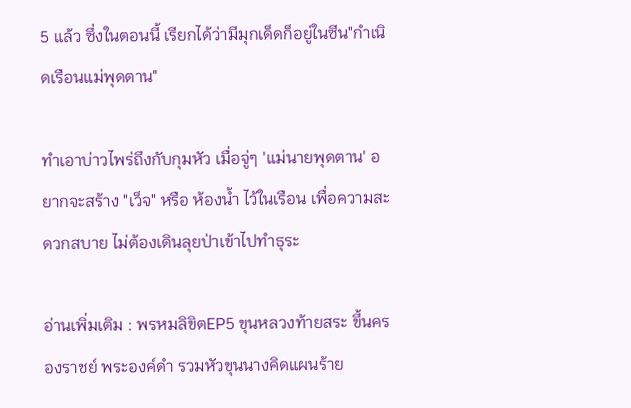5 แล้ว ซึ่งในตอนนี้ เรียกได้ว่ามีมุกเด็ดก็อยู่ในซีน"กำเนิดเรือนแม่พุดตาน"

ทำเอาบ่าวไพร่ถึงกับกุมหัว เมื่อจู่ๆ 'แม่นายพุดตาน' อยากจะสร้าง "เว็จ" หรือ ห้องน้ำ ไว้ในเรือน เพื่อความสะดวกสบาย ไม่ต้องเดินลุยป่าเข้าไปทำธุระ

อ่านเพิ่มเติม : พรหมลิขิตEP5 ขุนหลวงท้ายสระ ขึ้นครองราชย์ พระองค์ดำ รวมหัวขุนนางคิดแผนร้าย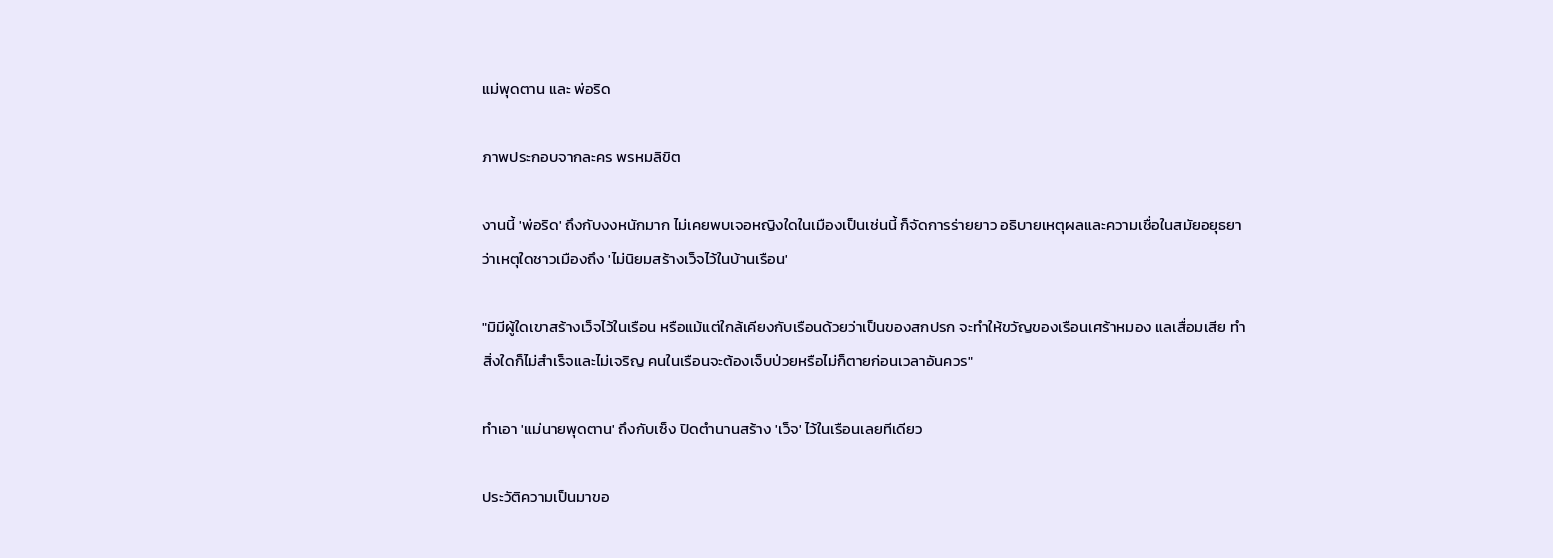แม่พุดตาน และ พ่อริด

ภาพประกอบจากละคร พรหมลิขิต

งานนี้ 'พ่อริด' ถึงกับงงหนักมาก ไม่เคยพบเจอหญิงใดในเมืองเป็นเช่นนี้ ก็จัดการร่ายยาว อธิบายเหตุผลและความเชื่อในสมัยอยุธยาว่าเหตุใดชาวเมืองถึง 'ไม่นิยมสร้างเว็จไว้ในบ้านเรือน'

"มิมีผู้ใดเขาสร้างเว็จไว้ในเรือน หรือแม้แต่ใกล้เคียงกับเรือนด้วยว่าเป็นของสกปรก จะทำให้ขวัญของเรือนเศร้าหมอง แลเสื่อมเสีย ทำสิ่งใดก็ไม่สำเร็จและไม่เจริญ คนในเรือนจะต้องเจ็บป่วยหรือไม่ก็ตายก่อนเวลาอันควร"

ทำเอา 'แม่นายพุดตาน' ถึงกับเซ็ง ปิดตำนานสร้าง 'เว็จ' ไว้ในเรือนเลยทีเดียว

ประวัติความเป็นมาขอ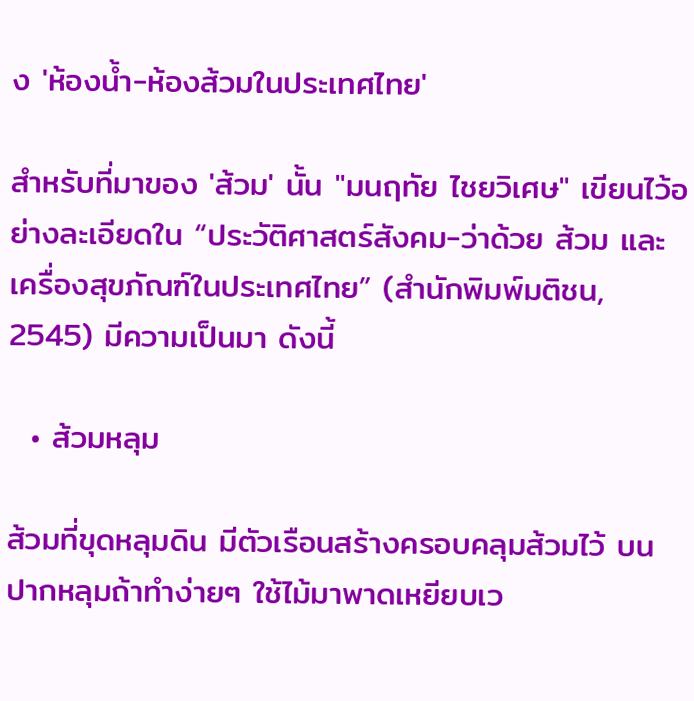ง 'ห้องน้ำ-ห้องส้วมในประเทศไทย'

สำหรับที่มาของ 'ส้วม' นั้น "มนฤทัย ไชยวิเศษ" เขียนไว้อย่างละเอียดใน “ประวัติศาสตร์สังคม-ว่าด้วย ส้วม และเครื่องสุขภัณฑ์ในประเทศไทย” (สำนักพิมพ์มติชน, 2545) มีความเป็นมา ดังนี้

  • ส้วมหลุม

ส้วมที่ขุดหลุมดิน มีตัวเรือนสร้างครอบคลุมส้วมไว้ บนปากหลุมถ้าทําง่ายๆ ใช้ไม้มาพาดเหยียบเว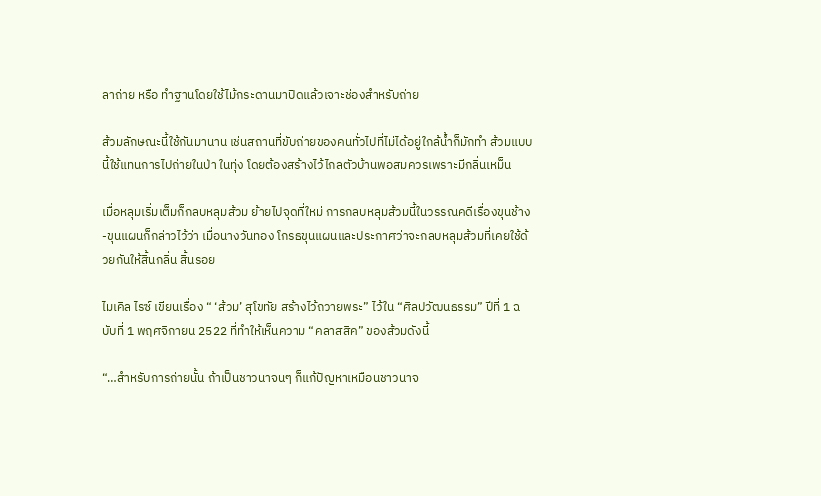ลาถ่าย หรือ ทําฐานโดยใช้ไม้กระดานมาปิดแล้วเจาะช่องสําหรับถ่าย

ส้วมลักษณะนี้ใช้กันมานาน เช่นสถานที่ขับถ่ายของคนทั่วไปที่ไม่ได้อยู่ใกล้น้ำก็มักทํา ส้วมแบบนี้ใช้แทนการไปถ่ายในป่า ในทุ่ง โดยต้องสร้างไว้ไกลตัวบ้านพอสมควรเพราะมีกลิ่นเหม็น

เมื่อหลุมเริ่มเต็มก็กลบหลุมส้วม ย้ายไปจุดที่ใหม่ การกลบหลุมส้วมนี้ในวรรณคดีเรื่องขุนช้าง-ขุนแผนก็กล่าวไว้ว่า เมื่อนางวันทอง โกรธขุนแผนและประกาศว่าจะกลบหลุมส้วมที่เคยใช้ด้วยกันให้สิ้นกลิ่น สิ้นรอย

ไมเคิล ไรซ์ เขียนเรื่อง “ ‘ส้วม’ สุโขทัย สร้างไว้ถวายพระ” ไว้ใน “ศิลปวัฒนธรรม” ปีที่ 1 ฉบับที่ 1 พฤศจิกายน 2522 ที่ทำให้เห็นความ “คลาสสิค” ของส้วมดังนี้

“…สำหรับการถ่ายนั้น ถ้าเป็นชาวนาจนๆ ก็แก้ปัญหาเหมือนชาวนาจ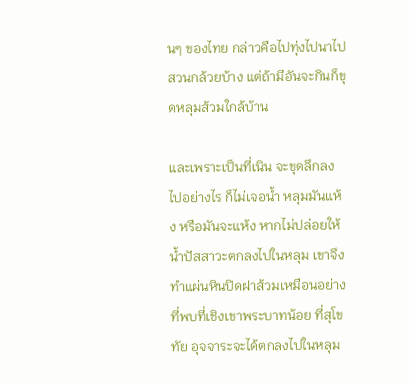นๆ ของไทย กล่าวคือไปทุ่งไปนาไปสวนกล้วยบ้าง แต่ถ้ามีอันจะกินก็ขุดหลุมส้วมใกล้บ้าน

และเพราะเป็นที่เนิน จะขุดลึกลงไปอย่างไร ก็ไม่เจอน้ำ หลุมมันแห้ง หรือมันจะแห้ง หากไม่ปล่อยให้น้ำปัสสาวะตกลงไปในหลุม เขาจึงทำแผ่นหินปิดฝาส้วมเหมือนอย่างที่พบที่เชิงเขาพระบาทน้อย ที่สุโขทัย อุจจาระจะได้ตกลงไปในหลุม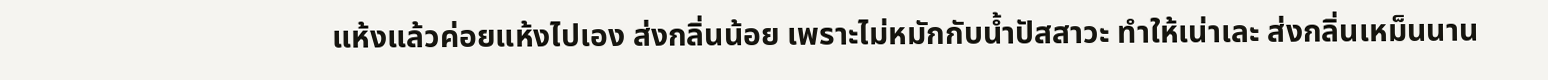แห้งแล้วค่อยแห้งไปเอง ส่งกลิ่นน้อย เพราะไม่หมักกับน้ำปัสสาวะ ทำให้เน่าเละ ส่งกลิ่นเหม็นนาน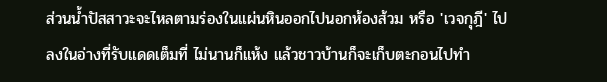ส่วนน้ำปัสสาวะจะไหลตามร่องในแผ่นหินออกไปนอกห้องส้วม หรือ 'เวจกุฎี' ไปลงในอ่างที่รับแดดเต็มที่ ไม่นานก็แห้ง แล้วชาวบ้านก็จะเก็บตะกอนไปทำ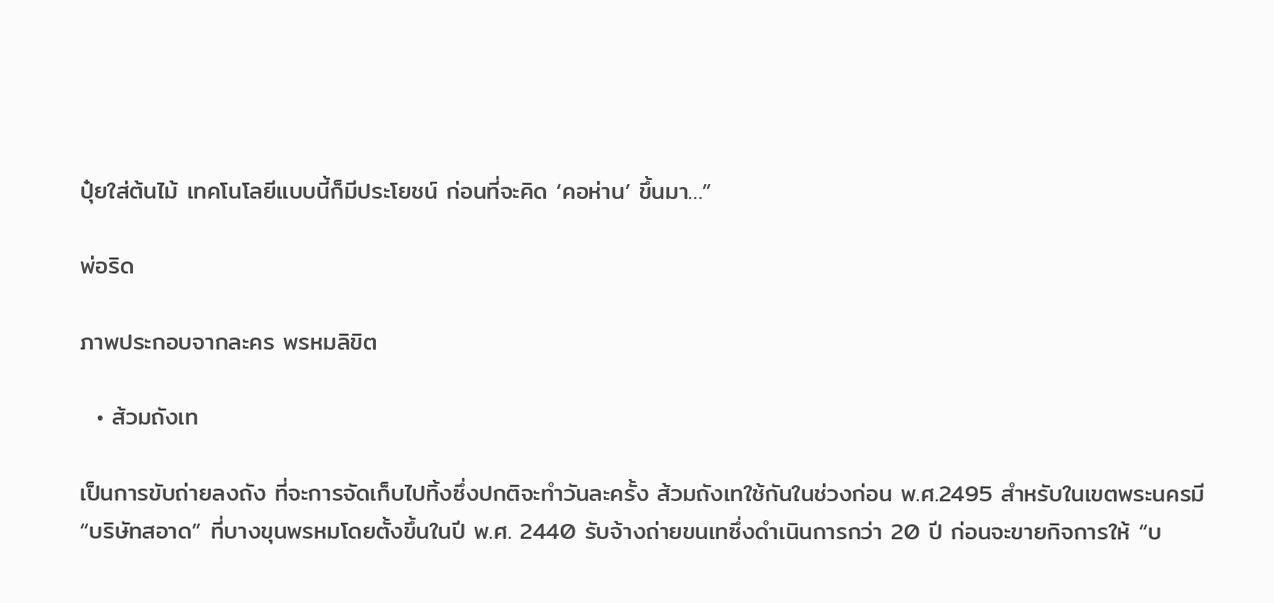ปุ๋ยใส่ต้นไม้ เทคโนโลยีแบบนี้ก็มีประโยชน์ ก่อนที่จะคิด ‘คอห่าน’ ขึ้นมา…”

พ่อริด

ภาพประกอบจากละคร พรหมลิขิต

  • ส้วมถังเท

เป็นการขับถ่ายลงถัง ที่จะการจัดเก็บไปทิ้งซึ่งปกติจะทําวันละครั้ง ส้วมถังเทใช้กันในช่วงก่อน พ.ศ.2495 สำหรับในเขตพระนครมี “บริษัทสอาด” ที่บางขุนพรหมโดยตั้งขึ้นในปี พ.ศ. 2440 รับจ้างถ่ายขนเทซึ่งดำเนินการกว่า 20 ปี ก่อนจะขายกิจการให้ “บ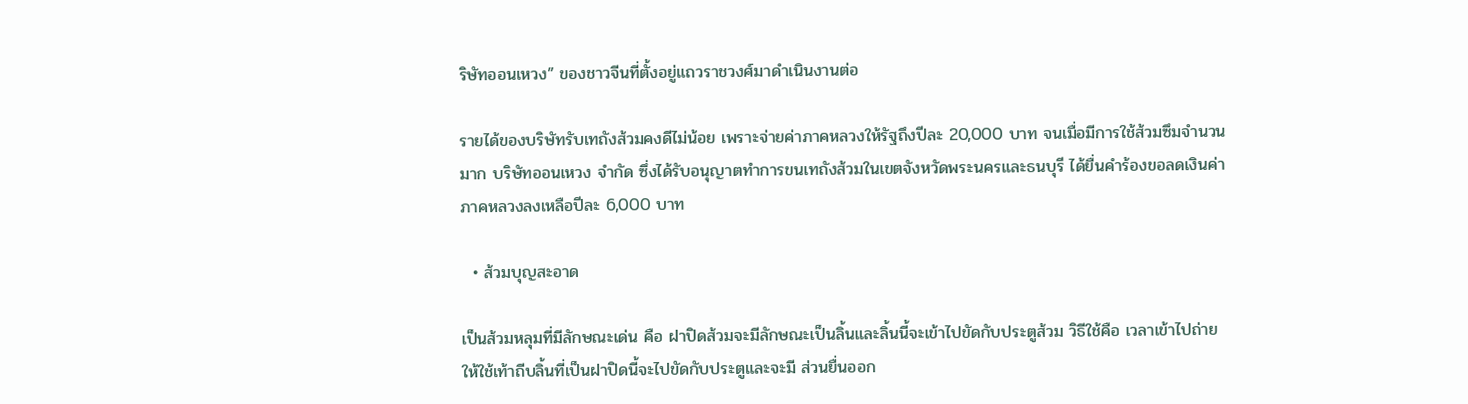ริษัทออนเหวง” ของชาวจีนที่ตั้งอยู่แถวราชวงศ์มาดำเนินงานต่อ

รายได้ของบริษัทรับเทถังส้วมคงดีไม่น้อย เพราะจ่ายค่าภาคหลวงให้รัฐถึงปีละ 20,000 บาท จนเมื่อมีการใช้ส้วมซึมจำนวนมาก บริษัทออนเหวง จํากัด ซึ่งได้รับอนุญาตทําการขนเทถังส้วมในเขตจังหวัดพระนครและธนบุรี ได้ยื่นคําร้องขอลดเงินค่าภาคหลวงลงเหลือปีละ 6,000 บาท

  • ส้วมบุญสะอาด

เป็นส้วมหลุมที่มีลักษณะเด่น คือ ฝาปิดส้วมจะมีลักษณะเป็นลิ้นและลิ้นนี้จะเข้าไปขัดกับประตูส้วม วิธีใช้คือ เวลาเข้าไปถ่ายให้ใช้เท้าถีบลิ้นที่เป็นฝาปิดนี้จะไปขัดกับประตูและจะมี ส่วนยื่นออก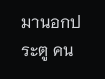มานอกประตู คน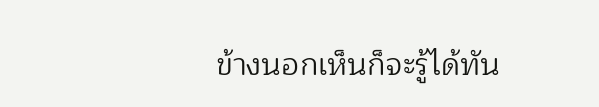ข้างนอกเห็นก็จะรู้ได้ทัน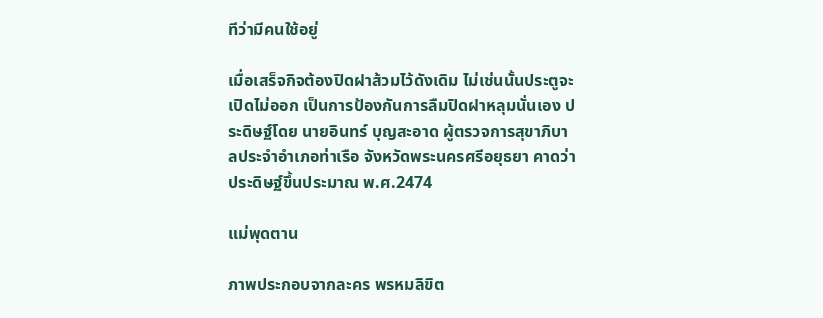ทีว่ามีคนใช้อยู่

เมื่อเสร็จกิจต้องปิดฝาส้วมไว้ดังเดิม ไม่เช่นนั้นประตูจะเปิดไม่ออก เป็นการป้องกันการลืมปิดฝาหลุมนั่นเอง ประดิษฐ์โดย นายอินทร์ บุญสะอาด ผู้ตรวจการสุขาภิบาลประจําอําเภอท่าเรือ จังหวัดพระนครศรีอยุธยา คาดว่าประดิษฐ์ขึ้นประมาณ พ.ศ.2474

แม่พุดตาน

ภาพประกอบจากละคร พรหมลิขิต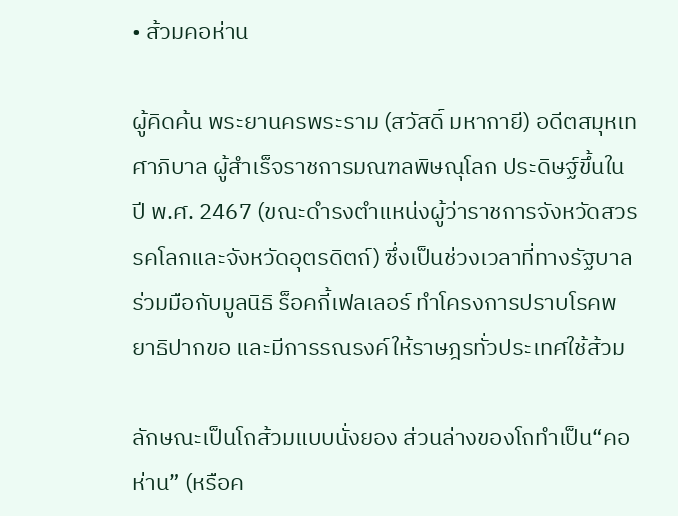• ส้วมคอห่าน

ผู้คิดค้น พระยานครพระราม (สวัสดิ์ มหากายี) อดีตสมุหเทศาภิบาล ผู้สําเร็จราชการมณฑลพิษณุโลก ประดิษฐ์ขึ้นในปี พ.ศ. 2467 (ขณะดำรงตําแหน่งผู้ว่าราชการจังหวัดสวรรคโลกและจังหวัดอุตรดิตถ์) ซึ่งเป็นช่วงเวลาที่ทางรัฐบาลร่วมมือกับมูลนิธิ ร็อคกี้เฟลเลอร์ ทำโครงการปราบโรคพยาธิปากขอ และมีการรณรงค์ให้ราษฎรทั่วประเทศใช้ส้วม

ลักษณะเป็นโถส้วมแบบนั่งยอง ส่วนล่างของโถทำเป็น“คอห่าน” (หรือค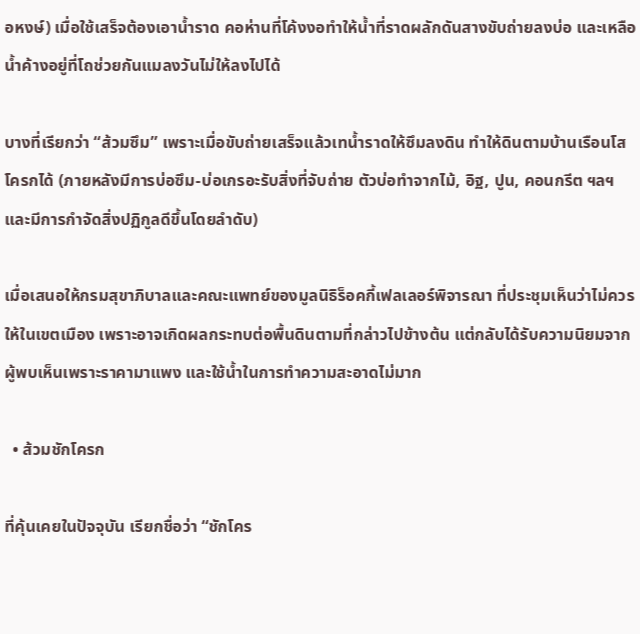อหงษ์) เมื่อใช้เสร็จต้องเอาน้ำราด คอห่านที่โค้งงอทำให้น้ำที่ราดผลักดันสางขับถ่ายลงบ่อ และเหลือน้ำค้างอยู่ที่โถช่วยกันแมลงวันไม่ให้ลงไปได้

บางที่เรียกว่า “ส้วมซึม” เพราะเมื่อขับถ่ายเสร็จแล้วเทน้ำราดให้ซึมลงดิน ทำให้ดินตามบ้านเรือนโสโครกได้ (ภายหลังมีการบ่อซึม-บ่อเกรอะรับสิ่งที่จับถ่าย ตัวบ่อทำจากไม้, อิฐ, ปูน, คอนกรีต ฯลฯ และมีการกำจัดสิ่งปฏิกูลดีขึ้นโดยลำดับ)

เมื่อเสนอให้กรมสุขาภิบาลและคณะแพทย์ของมูลนิธิร็อคกี้เฟลเลอร์พิจารณา ที่ประชุมเห็นว่าไม่ควร ให้ในเขตเมือง เพราะอาจเกิดผลกระทบต่อพื้นดินตามที่กล่าวไปข้างต้น แต่กลับได้รับความนิยมจากผู้พบเห็นเพราะราคามาแพง และใช้น้ำในการทำความสะอาดไม่มาก

  • ส้วมชักโครก

ที่คุ้นเคยในปัจจุบัน เรียกชื่อว่า “ชักโคร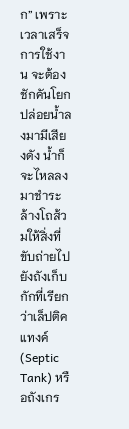ก” เพราะเวลาเสร็จการใช้งาน จะต้องชักคันโยกปล่อยน้ำลงมามีเสียงดัง น้ำก็จะไหลลงมาชําระล้างโถส้วมให้สิ่งที่ขับถ่ายไปยังถังเก็บกักที่เรียกว่าเล็ปติคแทงค์ (Septic Tank) หรือถังเกร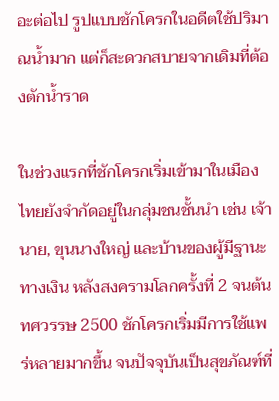อะต่อไป รูปแบบชักโครกในอดีตใช้ปริมาณน้ำมาก แต่ก็สะดวกสบายจากเดิมที่ต้องตักน้ำราด

ในช่วงแรกที่ชักโครกเริ่มเข้ามาในเมืองไทยยังจำกัดอยู่ในกลุ่มชนชั้นนำ เช่น เจ้านาย, ขุนนางใหญ่ และบ้านของผู้มีฐานะทางเงิน หลังสงครามโลกครั้งที่ 2 จนต้นทศวรรษ 2500 ชักโครกเริ่มมีการใช้แพร่หลายมากขึ้น จนปัจจุบันเป็นสุขภัณฑ์ที่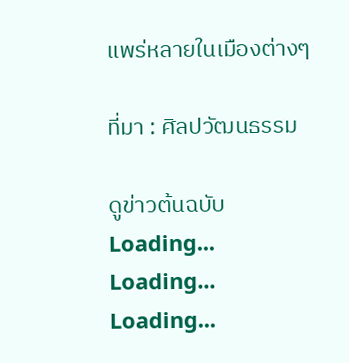แพร่หลายในเมืองต่างๆ

ที่มา : ศิลปวัฒนธรรม

ดูข่าวต้นฉบับ
Loading...
Loading...
Loading...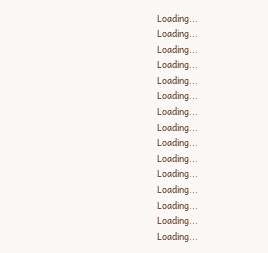Loading...
Loading...
Loading...
Loading...
Loading...
Loading...
Loading...
Loading...
Loading...
Loading...
Loading...
Loading...
Loading...
Loading...
Loading...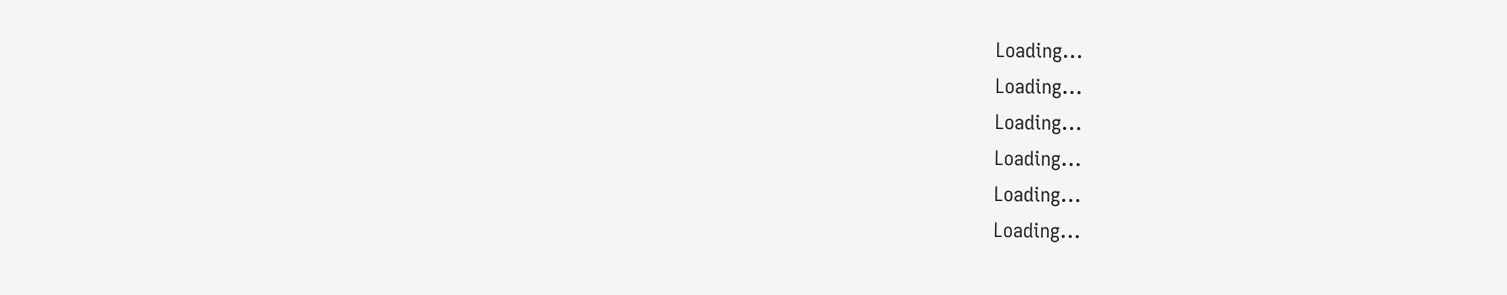Loading...
Loading...
Loading...
Loading...
Loading...
Loading...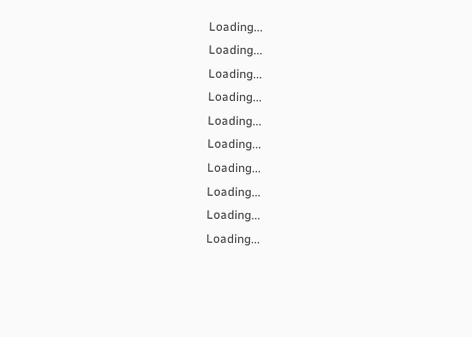Loading...
Loading...
Loading...
Loading...
Loading...
Loading...
Loading...
Loading...
Loading...
Loading...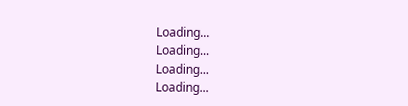Loading...
Loading...
Loading...
Loading...